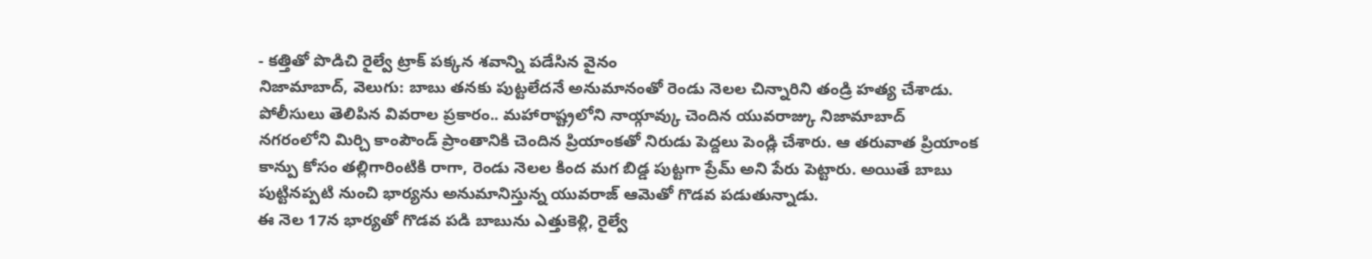- కత్తితో పొడిచి రైల్వే ట్రాక్ పక్కన శవాన్ని పడేసిన వైనం
నిజామాబాద్, వెలుగు: బాబు తనకు పుట్టలేదనే అనుమానంతో రెండు నెలల చిన్నారిని తండ్రి హత్య చేశాడు. పోలీసులు తెలిపిన వివరాల ప్రకారం.. మహారాష్ట్రలోని నాయ్గావ్కు చెందిన యువరాజ్కు నిజామాబాద్ నగరంలోని మిర్చి కాంపౌండ్ ప్రాంతానికి చెందిన ప్రియాంకతో నిరుడు పెద్దలు పెండ్లి చేశారు. ఆ తరువాత ప్రియాంక కాన్పు కోసం తల్లిగారింటికి రాగా, రెండు నెలల కింద మగ బిడ్డ పుట్టగా ప్రేమ్ అని పేరు పెట్టారు. అయితే బాబు పుట్టినప్పటి నుంచి భార్యను అనుమానిస్తున్న యువరాజ్ ఆమెతో గొడవ పడుతున్నాడు.
ఈ నెల 17న భార్యతో గొడవ పడి బాబును ఎత్తుకెళ్లి, రైల్వే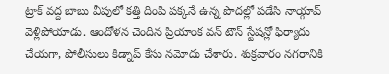ట్రాక్ వద్ద బాబు వీపులో కత్తి దింపి పక్కనే ఉన్న పొదల్లో పడేసి నాయ్గావ్ వెళ్లిపోయాడు. ఆందోళన చెందిన ప్రియాంక వన్ టౌన్ స్టేషన్లో ఫిర్యాదు చేయగా, పోలీసులు కిడ్నాప్ కేసు నమోదు చేశారు. శుక్రవారం నగరానికి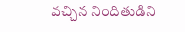వచ్చిన నిందితుడిని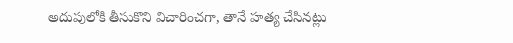అదుపులోకి తీసుకొని విచారించగా, తానే హత్య చేసినట్లు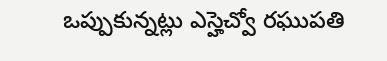ఒప్పుకున్నట్లు ఎస్హెచ్వో రఘుపతి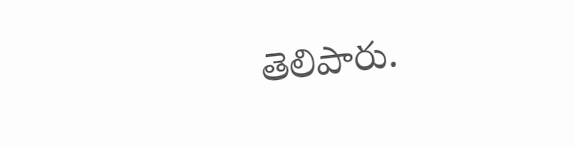తెలిపారు.